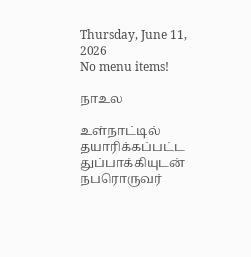Thursday, June 11, 2026
No menu items!

நாஉல

உள்நாட்டில் தயாரிக்கப்பட்ட துப்பாக்கியுடன் நபரொருவர்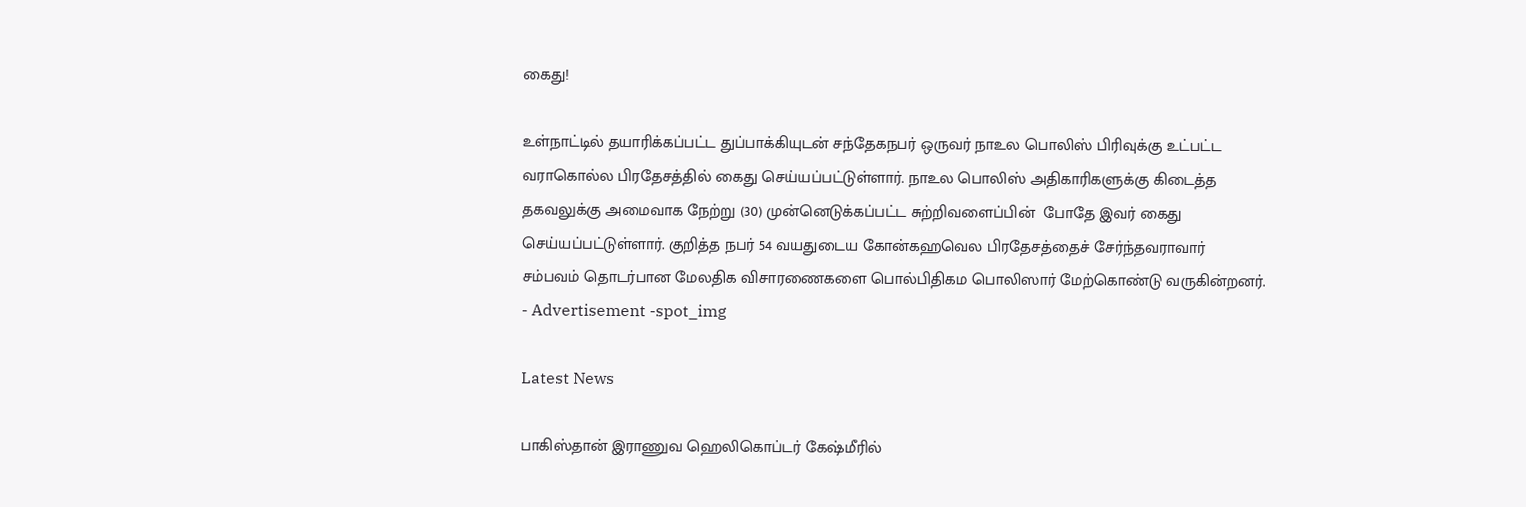கைது!

உள்நாட்டில் தயாரிக்கப்பட்ட துப்பாக்கியுடன் சந்தேகநபர் ஒருவர் நாஉல பொலிஸ் பிரிவுக்கு உட்பட்ட வராகொல்ல பிரதேசத்தில் கைது செய்யப்பட்டுள்ளார். நாஉல பொலிஸ் அதிகாரிகளுக்கு கிடைத்த தகவலுக்கு அமைவாக நேற்று (30) முன்னெடுக்கப்பட்ட சுற்றிவளைப்பின்  போதே இவர் கைது செய்யப்பட்டுள்ளார். குறித்த நபர் 54 வயதுடைய கோன்கஹவெல பிரதேசத்தைச் சேர்ந்தவராவார் சம்பவம் தொடர்பான மேலதிக விசாரணைகளை பொல்பிதிகம பொலிஸார் மேற்கொண்டு வருகின்றனர்.
- Advertisement -spot_img

Latest News

பாகிஸ்தான் இராணுவ ஹெலிகொப்டர் கேஷ்மீரில்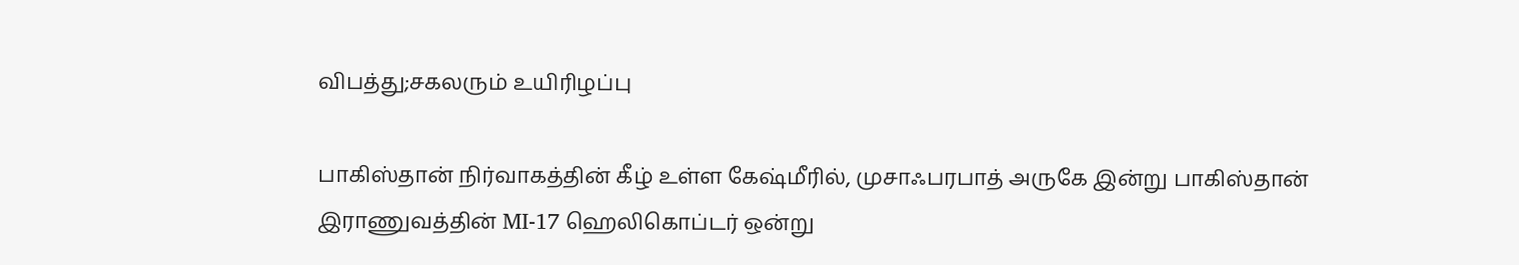விபத்து;சகலரும் உயிரிழப்பு

பாகிஸ்தான் நிர்வாகத்தின் கீழ் உள்ள கேஷ்மீரில், முசாஃபரபாத் அருகே இன்று பாகிஸ்தான் இராணுவத்தின் MI-17 ஹெலிகொப்டர் ஒன்று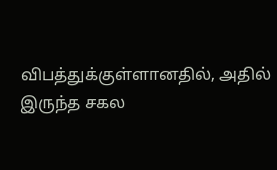விபத்துக்குள்ளானதில், அதில் இருந்த சகல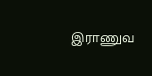இராணுவ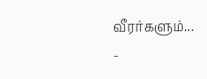வீரர்களும்...
-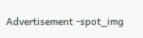Advertisement -spot_img